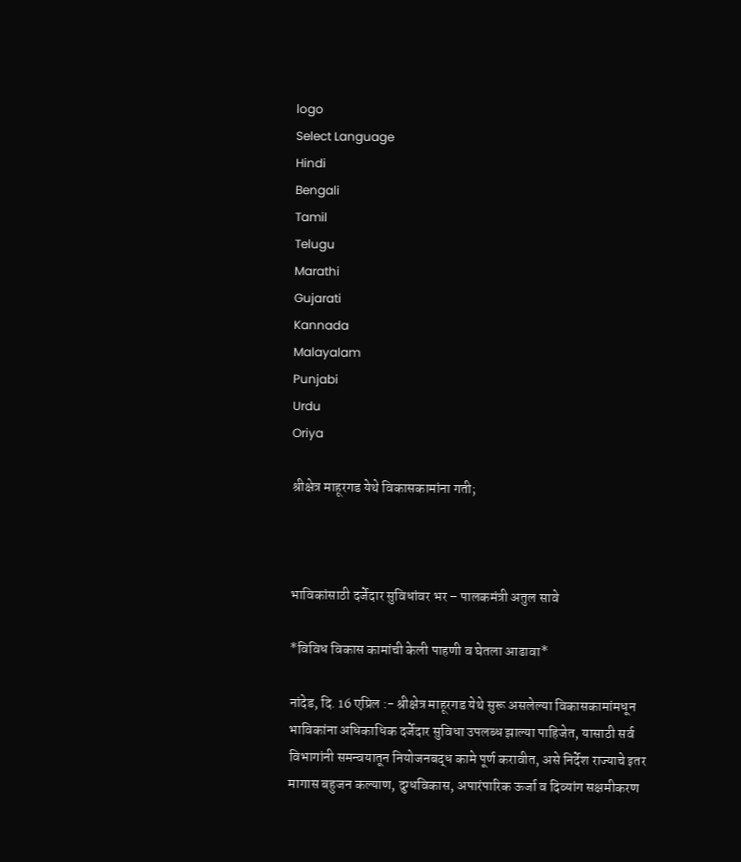logo
Select Language
Hindi
Bengali
Tamil
Telugu
Marathi
Gujarati
Kannada
Malayalam
Punjabi
Urdu
Oriya

श्रीक्षेत्र माहूरगड येथे विकासकामांना गती;



भाविकांसाठी दर्जेदार सुविधांवर भर – पालकमंत्री अतुल सावे

*विविध विकास कामांची केली पाहणी व घेतला आढावा*

नांदेड, दि. 16 एप्रिल :- श्रीक्षेत्र माहूरगड येथे सुरू असलेल्या विकासकामांमधून भाविकांना अधिकाधिक दर्जेदार सुविधा उपलब्ध झाल्या पाहिजेत, यासाठी सर्व विभागांनी समन्वयातून नियोजनबद्ध कामे पूर्ण करावीत, असे निर्देश राज्याचे इतर मागास बहुजन कल्याण, दुग्धविकास, अपारंपारिक ऊर्जा व दिव्यांग सक्षमीकरण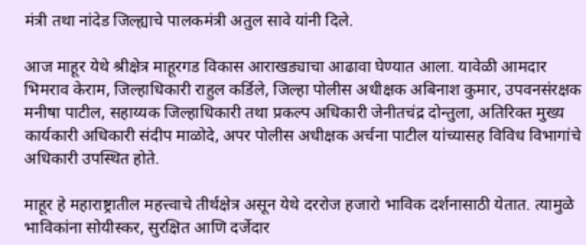मंत्री तथा नांदेड जिल्ह्याचे पालकमंत्री अतुल सावे यांनी दिले.

आज माहूर येथे श्रीक्षेत्र माहूरगड विकास आराखड्याचा आढावा घेण्यात आला. यावेळी आमदार भिमराव केराम, जिल्हाधिकारी राहुल कर्डिले, जिल्हा पोलीस अधीक्षक अबिनाश कुमार, उपवनसंरक्षक मनीषा पाटील, सहाय्यक जिल्हाधिकारी तथा प्रकल्प अधिकारी जेनीतचंद्र दोन्तुला, अतिरिक्त मुख्य कार्यकारी अधिकारी संदीप माळोदे, अपर पोलीस अधीक्षक अर्चना पाटील यांच्यासह विविध विभागांचे अधिकारी उपस्थित होते.

माहूर हे महाराष्ट्रातील महत्त्वाचे तीर्थक्षेत्र असून येथे दररोज हजारो भाविक दर्शनासाठी येतात. त्यामुळे भाविकांना सोयीस्कर, सुरक्षित आणि दर्जेदार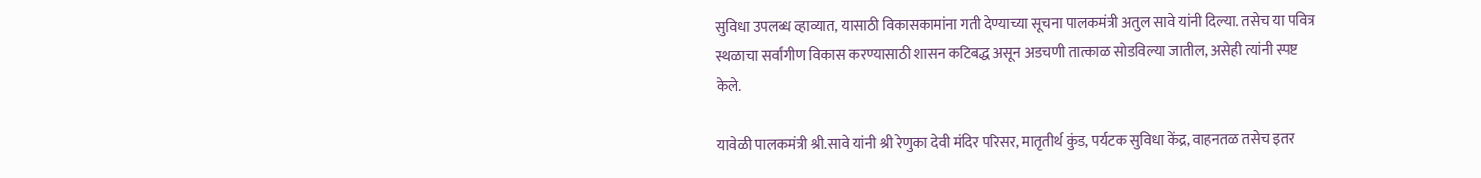सुविधा उपलब्ध व्हाव्यात, यासाठी विकासकामांना गती देण्याच्या सूचना पालकमंत्री अतुल सावे यांनी दिल्या. तसेच या पवित्र स्थळाचा सर्वांगीण विकास करण्यासाठी शासन कटिबद्ध असून अडचणी तात्काळ सोडविल्या जातील, असेही त्यांनी स्पष्ट केले.

यावेळी पालकमंत्री श्री.सावे यांनी श्री रेणुका देवी मंदिर परिसर, मातृतीर्थ कुंड, पर्यटक सुविधा केंद्र, वाहनतळ तसेच इतर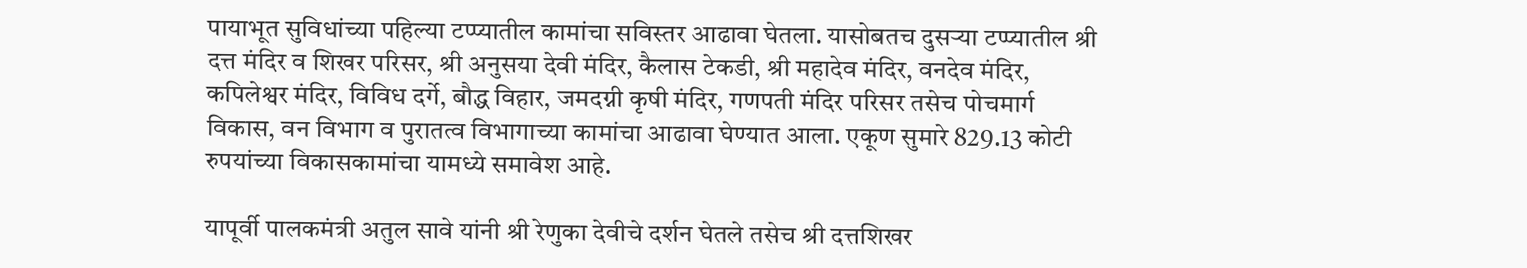पायाभूत सुविधांच्या पहिल्या टप्प्यातील कामांचा सविस्तर आढावा घेतला. यासोबतच दुसऱ्या टप्प्यातील श्री दत्त मंदिर व शिखर परिसर, श्री अनुसया देवी मंदिर, कैलास टेकडी, श्री महादेव मंदिर, वनदेव मंदिर, कपिलेश्वर मंदिर, विविध दर्गे, बौद्ध विहार, जमदग्नी कृषी मंदिर, गणपती मंदिर परिसर तसेच पोचमार्ग विकास, वन विभाग व पुरातत्व विभागाच्या कामांचा आढावा घेण्यात आला. एकूण सुमारे 829.13 कोटी रुपयांच्या विकासकामांचा यामध्ये समावेश आहे.

यापूर्वी पालकमंत्री अतुल सावे यांनी श्री रेणुका देवीचे दर्शन घेतले तसेच श्री दत्तशिखर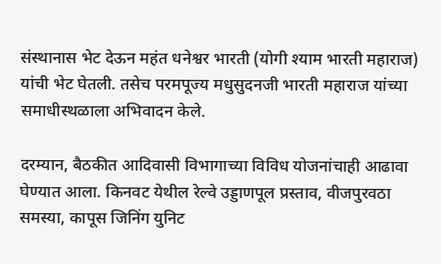संस्थानास भेट देऊन महंत धनेश्वर भारती (योगी श्याम भारती महाराज) यांची भेट घेतली. तसेच परमपूज्य मधुसुदनजी भारती महाराज यांच्या समाधीस्थळाला अभिवादन केले.

दरम्यान, बैठकीत आदिवासी विभागाच्या विविध योजनांचाही आढावा घेण्यात आला. किनवट येथील रेल्वे उड्डाणपूल प्रस्ताव, वीजपुरवठा समस्या, कापूस जिनिंग युनिट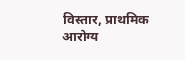विस्तार, प्राथमिक आरोग्य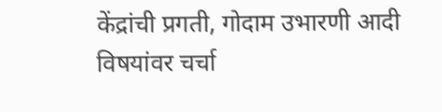केंद्रांची प्रगती, गोदाम उभारणी आदी विषयांवर चर्चा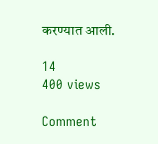करण्यात आली.

14
400 views

Comment